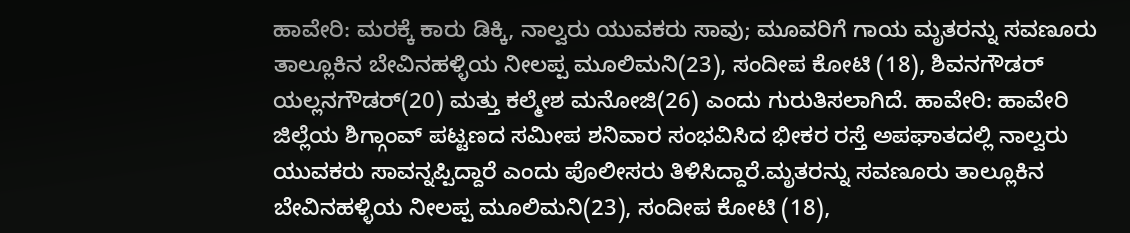ಹಾವೇರಿ: ಮರಕ್ಕೆ ಕಾರು ಡಿಕ್ಕಿ, ನಾಲ್ವರು ಯುವಕರು ಸಾವು; ಮೂವರಿಗೆ ಗಾಯ ಮೃತರನ್ನು ಸವಣೂರು ತಾಲ್ಲೂಕಿನ ಬೇವಿನಹಳ್ಳಿಯ ನೀಲಪ್ಪ ಮೂಲಿಮನಿ(23), ಸಂದೀಪ ಕೋಟಿ (18), ಶಿವನಗೌಡರ್ ಯಲ್ಲನಗೌಡರ್(20) ಮತ್ತು ಕಲ್ಮೇಶ ಮನೋಜಿ(26) ಎಂದು ಗುರುತಿಸಲಾಗಿದೆ. ಹಾವೇರಿ: ಹಾವೇರಿ ಜಿಲ್ಲೆಯ ಶಿಗ್ಗಾಂವ್ ಪಟ್ಟಣದ ಸಮೀಪ ಶನಿವಾರ ಸಂಭವಿಸಿದ ಭೀಕರ ರಸ್ತೆ ಅಪಘಾತದಲ್ಲಿ ನಾಲ್ವರು ಯುವಕರು ಸಾವನ್ನಪ್ಪಿದ್ದಾರೆ ಎಂದು ಪೊಲೀಸರು ತಿಳಿಸಿದ್ದಾರೆ.ಮೃತರನ್ನು ಸವಣೂರು ತಾಲ್ಲೂಕಿನ ಬೇವಿನಹಳ್ಳಿಯ ನೀಲಪ್ಪ ಮೂಲಿಮನಿ(23), ಸಂದೀಪ ಕೋಟಿ (18),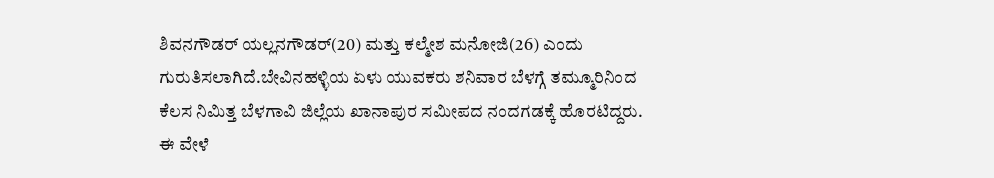ಶಿವನಗೌಡರ್ ಯಲ್ಲನಗೌಡರ್(20) ಮತ್ತು ಕಲ್ಮೇಶ ಮನೋಜಿ(26) ಎಂದು ಗುರುತಿಸಲಾಗಿದೆ.ಬೇವಿನಹಳ್ಳಿಯ ಏಳು ಯುವಕರು ಶನಿವಾರ ಬೆಳಗ್ಗೆ ತಮ್ಮೂರಿನಿಂದ ಕೆಲಸ ನಿಮಿತ್ತ ಬೆಳಗಾವಿ‌ ಜಿಲ್ಲೆಯ ಖಾನಾಪುರ ಸಮೀಪದ ನಂದಗಡ‌ಕ್ಕೆ ಹೊರಟಿದ್ದರು. ಈ ವೇಳೆ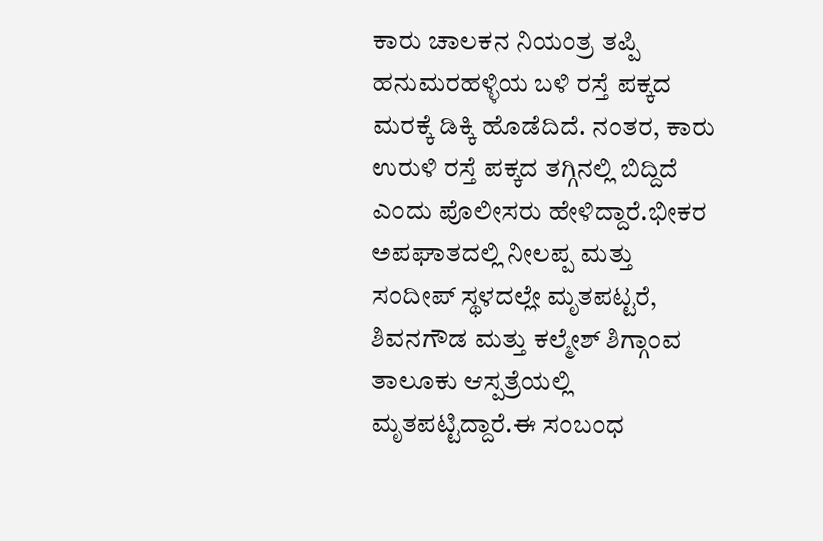ಕಾರು ಚಾಲಕನ ನಿಯಂತ್ರ ತಪ್ಪಿ ಹನುಮರಹಳ್ಳಿಯ ಬಳಿ‌ ರಸ್ತೆ ಪಕ್ಕದ ಮರಕ್ಕೆ ಡಿಕ್ಕಿ ಹೊಡೆದಿದೆ. ನಂತರ, ಕಾರು ಉರುಳಿ ರಸ್ತೆ ಪಕ್ಕದ ‌ತಗ್ಗಿನಲ್ಲಿ ಬಿದ್ದಿದೆ ಎಂದು ಪೊಲೀಸರು ಹೇಳಿದ್ದಾರೆ.ಭೀಕರ ಅಪಘಾತದಲ್ಲಿ ನೀಲಪ್ಪ ಮತ್ತು ಸಂದೀಪ್ ಸ್ಥಳದಲ್ಲೇ ಮೃತಪಟ್ಟರೆ, ಶಿವನಗೌಡ ಮತ್ತು ಕಲ್ಮೇಶ್ ಶಿಗ್ಗಾಂವ ತಾಲೂಕು ಆಸ್ಪತ್ರೆಯಲ್ಲಿ ಮೃತಪಟ್ಟಿದ್ದಾರೆ.ಈ ಸಂಬಂಧ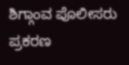ಶಿಗ್ಗಾಂವ ಪೊಲೀಸರು ಪ್ರಕರಣ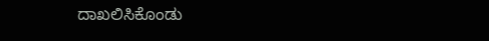ದಾಖಲಿಸಿಕೊಂಡು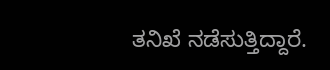ತನಿಖೆ ನಡೆಸುತ್ತಿದ್ದಾರೆ.